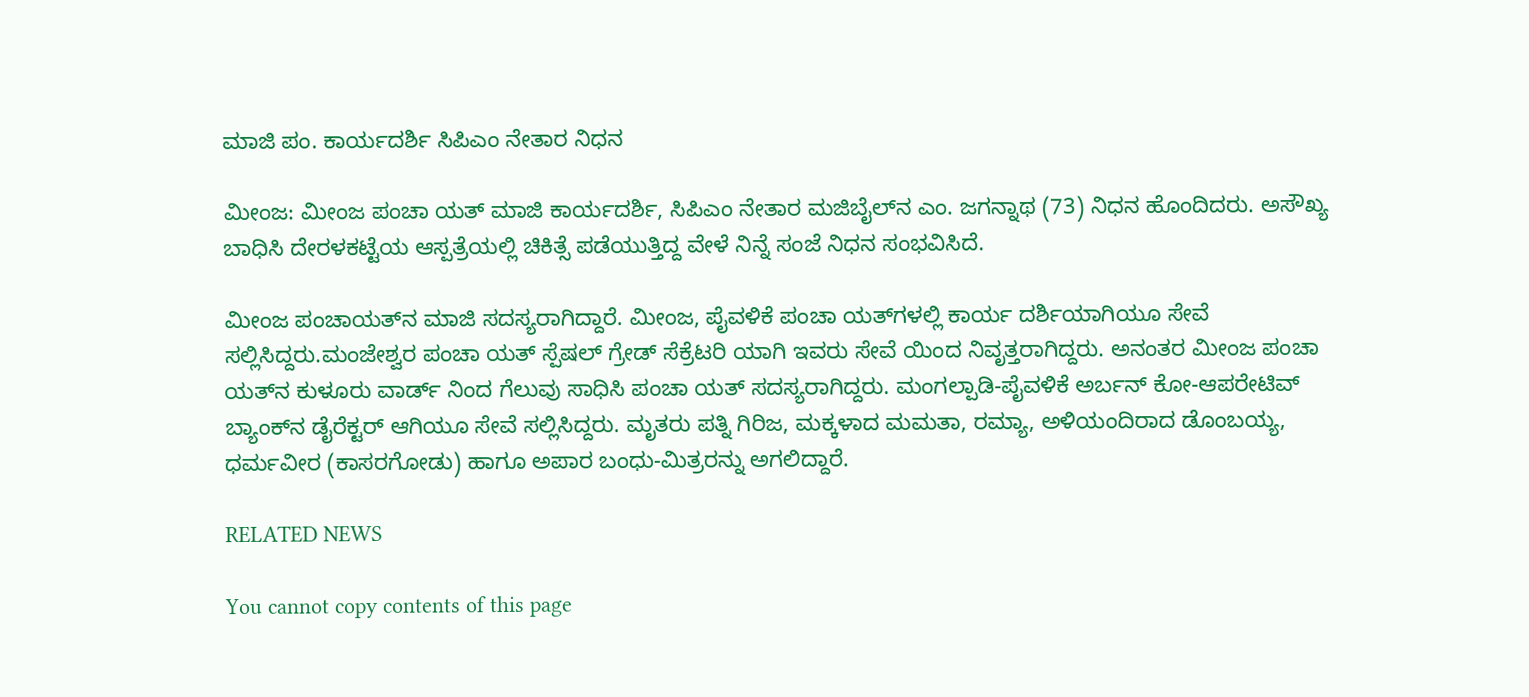ಮಾಜಿ ಪಂ. ಕಾರ್ಯದರ್ಶಿ ಸಿಪಿಎಂ ನೇತಾರ ನಿಧನ

ಮೀಂಜ: ಮೀಂಜ ಪಂಚಾ ಯತ್ ಮಾಜಿ ಕಾರ್ಯದರ್ಶಿ, ಸಿಪಿಎಂ ನೇತಾರ ಮಜಿಬೈಲ್‌ನ ಎಂ. ಜಗನ್ನಾಥ (73) ನಿಧನ ಹೊಂದಿದರು. ಅಸೌಖ್ಯ ಬಾಧಿಸಿ ದೇರಳಕಟ್ಟೆಯ ಆಸ್ಪತ್ರೆಯಲ್ಲಿ ಚಿಕಿತ್ಸೆ ಪಡೆಯುತ್ತಿದ್ದ ವೇಳೆ ನಿನ್ನೆ ಸಂಜೆ ನಿಧನ ಸಂಭವಿಸಿದೆ.

ಮೀಂಜ ಪಂಚಾಯತ್‌ನ ಮಾಜಿ ಸದಸ್ಯರಾಗಿದ್ದಾರೆ. ಮೀಂಜ, ಪೈವಳಿಕೆ ಪಂಚಾ ಯತ್‌ಗಳಲ್ಲಿ ಕಾರ್ಯ ದರ್ಶಿಯಾಗಿಯೂ ಸೇವೆ ಸಲ್ಲಿಸಿದ್ದರು.ಮಂಜೇಶ್ವರ ಪಂಚಾ ಯತ್ ಸ್ಪೆಷಲ್ ಗ್ರೇಡ್ ಸೆಕ್ರೆಟರಿ ಯಾಗಿ ಇವರು ಸೇವೆ ಯಿಂದ ನಿವೃತ್ತರಾಗಿದ್ದರು. ಅನಂತರ ಮೀಂಜ ಪಂಚಾ ಯತ್‌ನ ಕುಳೂರು ವಾರ್ಡ್ ನಿಂದ ಗೆಲುವು ಸಾಧಿಸಿ ಪಂಚಾ ಯತ್ ಸದಸ್ಯರಾಗಿದ್ದರು. ಮಂಗಲ್ಪಾಡಿ-ಪೈವಳಿಕೆ ಅರ್ಬನ್ ಕೋ-ಆಪರೇಟಿವ್ ಬ್ಯಾಂಕ್‌ನ ಡೈರೆಕ್ಟರ್ ಆಗಿಯೂ ಸೇವೆ ಸಲ್ಲಿಸಿದ್ದರು. ಮೃತರು ಪತ್ನಿ ಗಿರಿಜ, ಮಕ್ಕಳಾದ ಮಮತಾ, ರಮ್ಯಾ, ಅಳಿಯಂದಿರಾದ ಡೊಂಬಯ್ಯ, ಧರ್ಮವೀರ (ಕಾಸರಗೋಡು) ಹಾಗೂ ಅಪಾರ ಬಂಧು-ಮಿತ್ರರನ್ನು ಅಗಲಿದ್ದಾರೆ.

RELATED NEWS

You cannot copy contents of this page